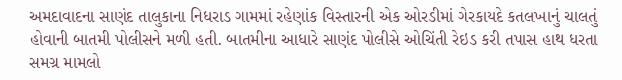અમદાવાદના સાણંદ તાલુકાના નિધરાડ ગામમાં રહેણાંક વિસ્તારની એક ઓરડીમાં ગેરકાયદે કતલખાનું ચાલતું હોવાની બાતમી પોલીસને મળી હતી. બાતમીના આધારે સાણંદ પોલીસે ઓચિંતી રેઇડ કરી તપાસ હાથ ધરતા સમગ્ર મામલો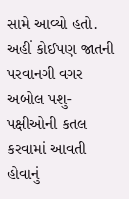સામે આવ્યો હતો. અહીં કોઈપણ જાતની પરવાનગી વગર અબોલ પશુ-પક્ષીઓની કતલ કરવામાં આવતી હોવાનું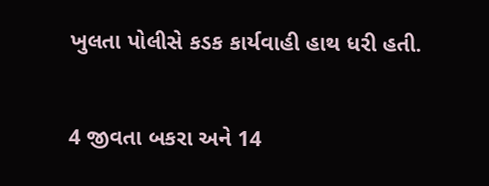ખુલતા પોલીસે કડક કાર્યવાહી હાથ ધરી હતી.


4 જીવતા બકરા અને 14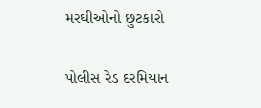મરઘીઓનો છુટકારો

પોલીસ રેડ દરમિયાન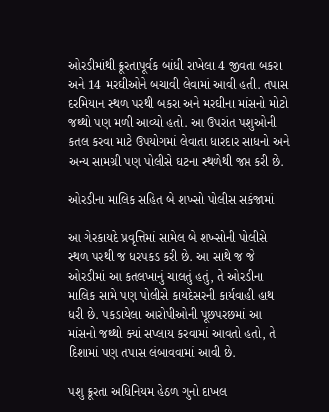ઓરડીમાંથી ક્રૂરતાપૂર્વક બાંધી રાખેલા 4 જીવતા બકરા અને 14 મરઘીઓને બચાવી લેવામાં આવી હતી. તપાસ દરમિયાન સ્થળ પરથી બકરા અને મરઘીના માંસનો મોટો જથ્થો પણ મળી આવ્યો હતો. આ ઉપરાંત પશુઓની કતલ કરવા માટે ઉપયોગમાં લેવાતા ધારદાર સાધનો અને અન્ય સામગ્રી પણ પોલીસે ઘટના સ્થળેથી જપ્ત કરી છે.

ઓરડીના માલિક સહિત બે શખ્સો પોલીસ સકંજામાં

આ ગેરકાયદે પ્રવૃત્તિમાં સામેલ બે શખ્સોની પોલીસે સ્થળ પરથી જ ધરપકડ કરી છે. આ સાથે જ જે ઓરડીમાં આ કતલખાનું ચાલતું હતું, તે ઓરડીના માલિક સામે પણ પોલીસે કાયદેસરની કાર્યવાહી હાથ ધરી છે. પકડાયેલા આરોપીઓની પૂછપરછમાં આ માંસનો જથ્થો ક્યાં સપ્લાય કરવામાં આવતો હતો, તે દિશામાં પણ તપાસ લંબાવવામાં આવી છે.

પશુ ક્રૂરતા અધિનિયમ હેઠળ ગુનો દાખલ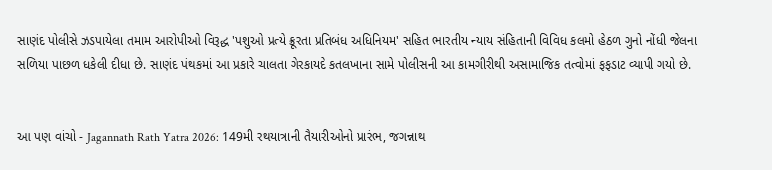સાણંદ પોલીસે ઝડપાયેલા તમામ આરોપીઓ વિરૂદ્ધ 'પશુઓ પ્રત્યે ક્રૂરતા પ્રતિબંધ અધિનિયમ' સહિત ભારતીય ન્યાય સંહિતાની વિવિધ કલમો હેઠળ ગુનો નોંધી જેલના સળિયા પાછળ ધકેલી દીધા છે. સાણંદ પંથકમાં આ પ્રકારે ચાલતા ગેરકાયદે કતલખાના સામે પોલીસની આ કામગીરીથી અસામાજિક તત્વોમાં ફફડાટ વ્યાપી ગયો છે.


આ પણ વાંચો - Jagannath Rath Yatra 2026: 149મી રથયાત્રાની તૈયારીઓનો પ્રારંભ, જગન્નાથ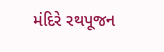મંદિરે રથપૂજન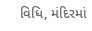વિધિ, મંદિરમાં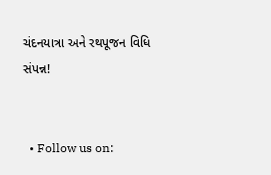ચંદનયાત્રા અને રથપૂજન વિધિ સંપન્ન!


  • Follow us on: